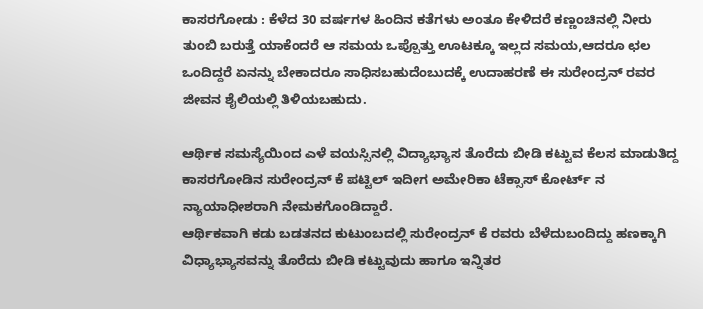ಕಾಸರಗೋಡು : ಕೆಳೆದ 30 ವರ್ಷಗಳ ಹಿಂದಿನ ಕತೆಗಳು ಅಂತೂ ಕೇಳಿದರೆ ಕಣ್ಣಂಚಿನಲ್ಲಿ ನೀರು ತುಂಬಿ ಬರುತ್ತೆ ಯಾಕೆಂದರೆ ಆ ಸಮಯ ಒಪ್ಪೊತ್ತು ಊಟಕ್ಕೂ ಇಲ್ಲದ ಸಮಯ,ಆದರೂ ಛಲ ಒಂದಿದ್ದರೆ ಏನನ್ನು ಬೇಕಾದರೂ ಸಾಧಿಸಬಹುದೆಂಬುದಕ್ಕೆ ಉದಾಹರಣೆ ಈ ಸುರೇಂದ್ರನ್ ರವರ ಜೀವನ ಶೈಲಿಯಲ್ಲಿ ತಿಳಿಯಬಹುದು.

ಆರ್ಥಿಕ ಸಮಸ್ಯೆಯಿಂದ ಎಳೆ ವಯಸ್ಸಿನಲ್ಲಿ ವಿದ್ಯಾಭ್ಯಾಸ ತೊರೆದು ಬೀಡಿ ಕಟ್ಟುವ ಕೆಲಸ ಮಾಡುತಿದ್ದ ಕಾಸರಗೋಡಿನ ಸುರೇಂದ್ರನ್ ಕೆ ಪಟ್ಟಿಲ್ ಇದೀಗ ಅಮೇರಿಕಾ ಟೆಕ್ಸಾಸ್ ಕೋರ್ಟ್ ನ ನ್ಯಾಯಾಧೀಶರಾಗಿ ನೇಮಕಗೊಂಡಿದ್ದಾರೆ.
ಆರ್ಥಿಕವಾಗಿ ಕಡು ಬಡತನದ ಕುಟುಂಬದಲ್ಲಿ ಸುರೇಂದ್ರನ್ ಕೆ ರವರು ಬೆಳೆದುಬಂದಿದ್ದು ಹಣಕ್ಕಾಗಿ ವಿಧ್ಯಾಭ್ಯಾಸವನ್ನು ತೊರೆದು ಬೀಡಿ ಕಟ್ಟುವುದು ಹಾಗೂ ಇನ್ನಿತರ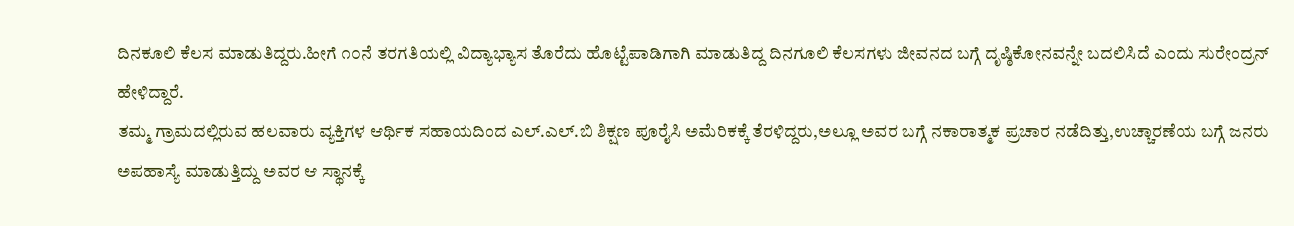ದಿನಕೂಲಿ ಕೆಲಸ ಮಾಡುತಿದ್ದರು.ಹೀಗೆ ೧೦ನೆ ತರಗತಿಯಲ್ಲಿ ವಿದ್ಯಾಭ್ಯಾಸ ತೊರೆದು ಹೊಟ್ಟೆಪಾಡಿಗಾಗಿ ಮಾಡುತಿದ್ದ ದಿನಗೂಲಿ ಕೆಲಸಗಳು ಜೀವನದ ಬಗ್ಗೆ ದೃಷ್ಠಿಕೋನವನ್ನೇ ಬದಲಿಸಿದೆ ಎಂದು ಸುರೇಂದ್ರನ್ ಹೇಳಿದ್ದಾರೆ.
ತಮ್ಮ ಗ್ರಾಮದಲ್ಲಿರುವ ಹಲವಾರು ವ್ಯಕ್ತಿಗಳ ಆರ್ಥಿಕ ಸಹಾಯದಿಂದ ಎಲ್.ಎಲ್.ಬಿ ಶಿಕ್ಷಣ ಪೂರೈಸಿ ಅಮೆರಿಕಕ್ಕೆ ತೆರಳಿದ್ದರು,ಅಲ್ಲೂ ಅವರ ಬಗ್ಗೆ ನಕಾರಾತ್ಮಕ ಪ್ರಚಾರ ನಡೆದಿತ್ತು,ಉಚ್ಚಾರಣೆಯ ಬಗ್ಗೆ ಜನರು ಅಪಹಾಸ್ಯೆ ಮಾಡುತ್ತಿದ್ದು ಅವರ ಆ ಸ್ಥಾನಕ್ಕೆ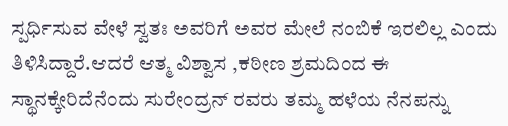ಸ್ಪರ್ಧಿಸುವ ವೇಳೆ ಸ್ವತಃ ಅವರಿಗೆ ಅವರ ಮೇಲೆ ನಂಬಿಕೆ ಇರಲಿಲ್ಲ ಎಂದು ತಿಳಿಸಿದ್ದಾರೆ.ಆದರೆ ಆತ್ಮ ವಿಶ್ವಾಸ ,ಕಠೀಣ ಶ್ರಮದಿಂದ ಈ ಸ್ಥಾನಕ್ಕೇರಿದೆನೆಂದು ಸುರೇಂದ್ರನ್ ರವರು ತಮ್ಮ ಹಳೆಯ ನೆನಪನ್ನು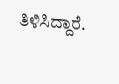ತಿಳಿಸಿದ್ದಾರೆ.